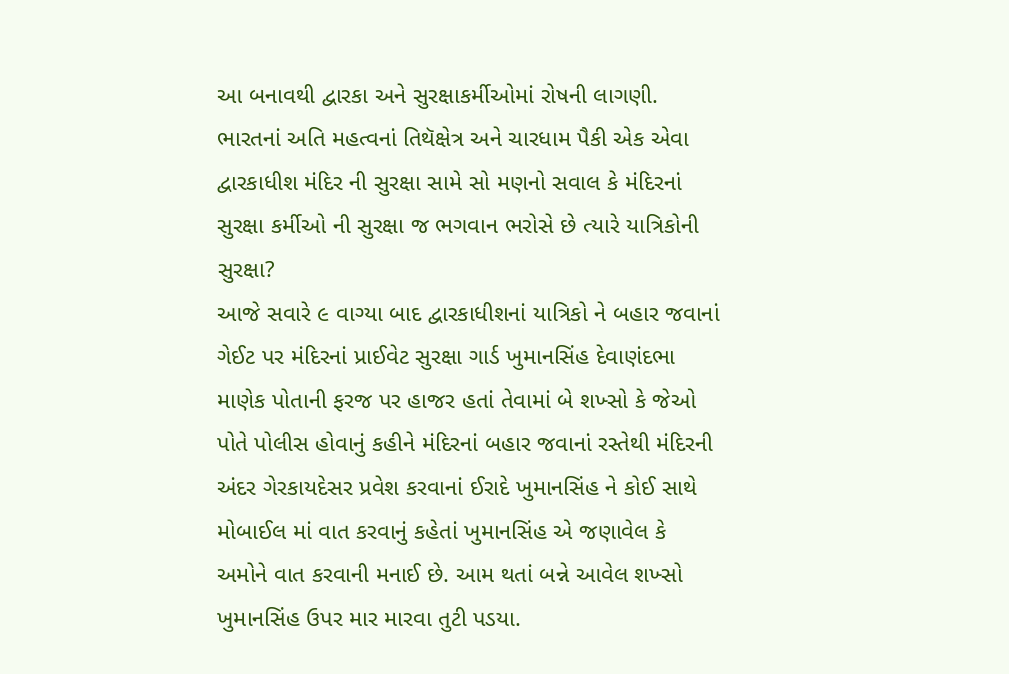આ બનાવથી દ્વારકા અને સુરક્ષાકર્મીઓમાં રોષની લાગણી.
ભારતનાં અતિ મહત્વનાં તિથૅક્ષેત્ર અને ચારધામ પૈકી એક એવા દ્વારકાધીશ મંદિર ની સુરક્ષા સામે સો મણનો સવાલ કે મંદિરનાં સુરક્ષા કર્મીઓ ની સુરક્ષા જ ભગવાન ભરોસે છે ત્યારે યાત્રિકોની સુરક્ષા?
આજે સવારે ૯ વાગ્યા બાદ દ્વારકાધીશનાં યાત્રિકો ને બહાર જવાનાં ગેઈટ પર મંદિરનાં પ્રાઈવેટ સુરક્ષા ગાર્ડ ખુમાનસિંહ દેવાણંદભા માણેક પોતાની ફરજ પર હાજર હતાં તેવામાં બે શખ્સો કે જેઓ પોતે પોલીસ હોવાનું કહીને મંદિરનાં બહાર જવાનાં રસ્તેથી મંદિરની અંદર ગેરકાયદેસર પ્રવેશ કરવાનાં ઈરાદે ખુમાનસિંહ ને કોઈ સાથે મોબાઈલ માં વાત કરવાનું કહેતાં ખુમાનસિંહ એ જણાવેલ કે અમોને વાત કરવાની મનાઈ છે. આમ થતાં બન્ને આવેલ શખ્સો ખુમાનસિંહ ઉપર માર મારવા તુટી પડયા.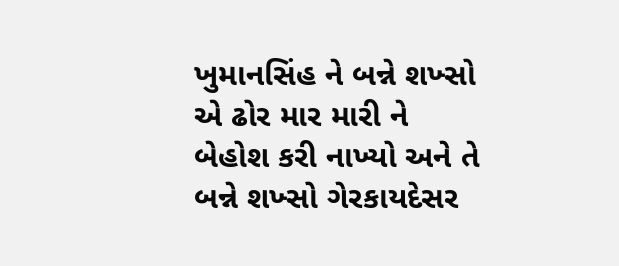ખુમાનસિંહ ને બન્ને શખ્સો એ ઢોર માર મારી ને બેહોશ કરી નાખ્યો અને તે બન્ને શખ્સો ગેરકાયદેસર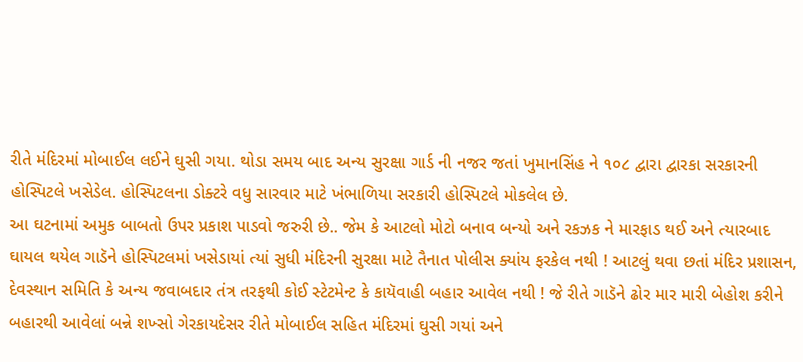રીતે મંદિરમાં મોબાઈલ લઈને ઘુસી ગયા. થોડા સમય બાદ અન્ય સુરક્ષા ગાર્ડ ની નજર જતાં ખુમાનસિંહ ને ૧૦૮ દ્વારા દ્વારકા સરકારની હોસ્પિટલે ખસેડેલ. હોસ્પિટલના ડોક્ટરે વધુ સારવાર માટે ખંભાળિયા સરકારી હોસ્પિટલે મોકલેલ છે.
આ ઘટનામાં અમુક બાબતો ઉપર પ્રકાશ પાડવો જરુરી છે.. જેમ કે આટલો મોટો બનાવ બન્યો અને રકઝક ને મારફાડ થઈ અને ત્યારબાદ ઘાયલ થયેલ ગાડૅને હોસ્પિટલમાં ખસેડાયાં ત્યાં સુધી મંદિરની સુરક્ષા માટે તૈનાત પોલીસ ક્યાંય ફરકેલ નથી ! આટલું થવા છતાં મંદિર પ્રશાસન, દેવસ્થાન સમિતિ કે અન્ય જવાબદાર તંત્ર તરફથી કોઈ સ્ટેટમેન્ટ કે કાયૅવાહી બહાર આવેલ નથી ! જે રીતે ગાડૅને ઢોર માર મારી બેહોશ કરીને બહારથી આવેલાં બન્ને શખ્સો ગેરકાયદેસર રીતે મોબાઈલ સહિત મંદિરમાં ઘુસી ગયાં અને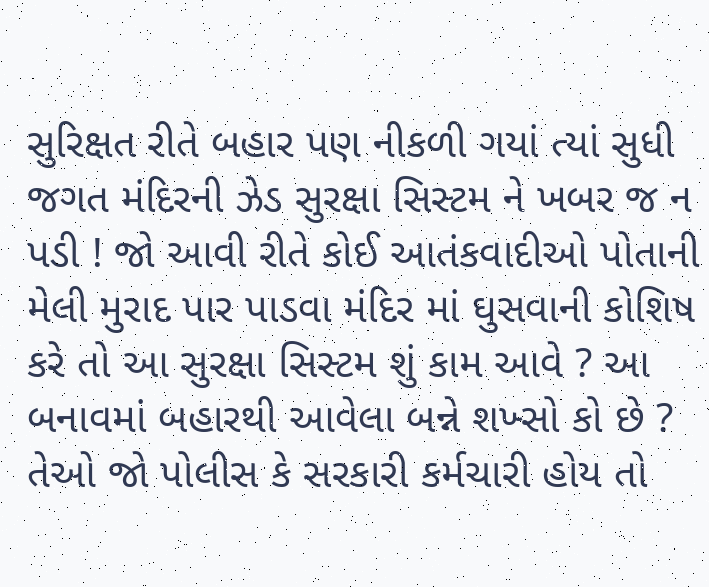સુરિક્ષત રીતે બહાર પણ નીકળી ગયાં ત્યાં સુધી જગત મંદિરની ઝેડ સુરક્ષા સિસ્ટમ ને ખબર જ ન પડી ! જો આવી રીતે કોઈ આતંકવાદીઓ પોતાની મેલી મુરાદ પાર પાડવા મંદિર માં ઘુસવાની કોશિષ કરે તો આ સુરક્ષા સિસ્ટમ શું કામ આવે ? આ બનાવમાં બહારથી આવેલા બન્ને શખ્સો કો છે ? તેઓ જો પોલીસ કે સરકારી કર્મચારી હોય તો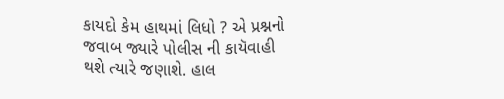કાયદો કેમ હાથમાં લિધો ? એ પ્રશ્નનો જવાબ જ્યારે પોલીસ ની કાયૅવાહી થશે ત્યારે જણાશે. હાલ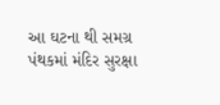આ ઘટના થી સમગ્ર પંથકમાં મંદિર સુરક્ષા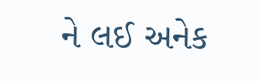ને લઈ અનેક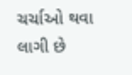ચર્ચાઓ થવા લાગી છે